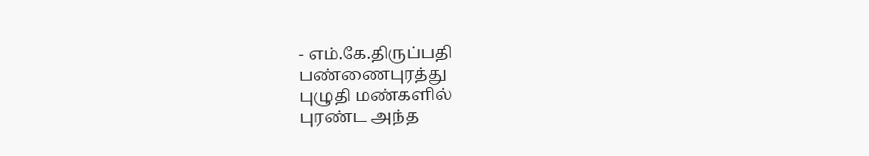- எம்.கே.திருப்பதி
பண்ணைபுரத்து
புழுதி மண்களில்
புரண்ட அந்த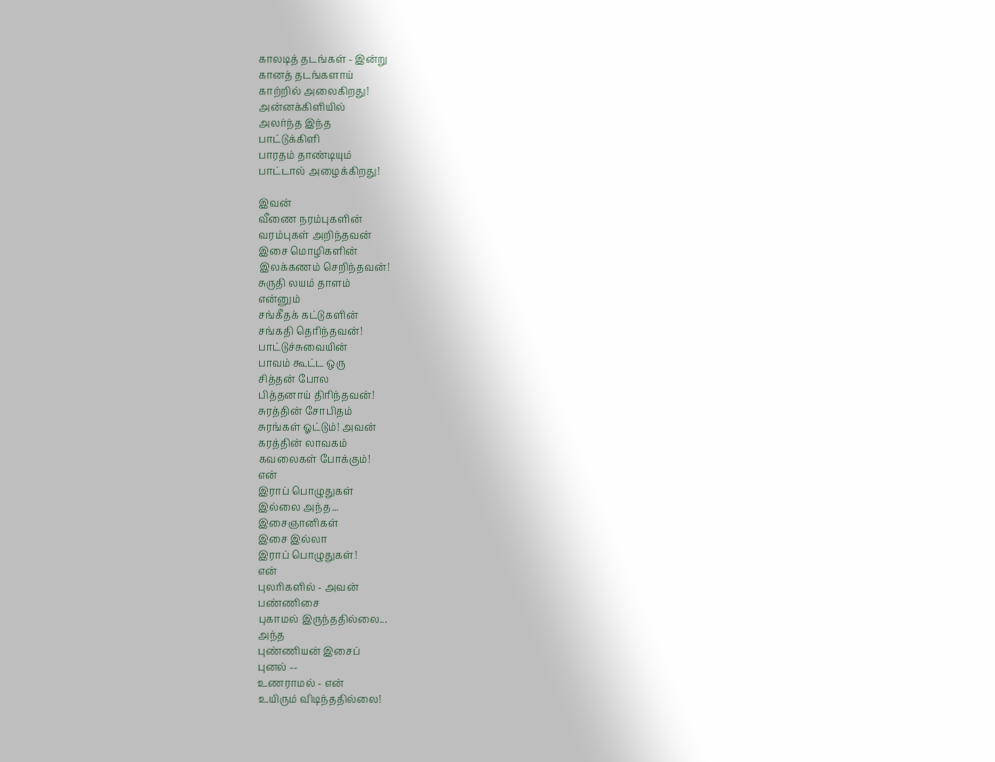காலடித் தடங்கள் - இன்று
கானத் தடங்களாய்
காற்றில் அலைகிறது!
அன்னக்கிளியில்
அலர்ந்த இந்த
பாட்டுக்கிளி
பாரதம் தாண்டியும்
பாட்டால் அழைக்கிறது!

இவன்
வீணை நரம்புகளின்
வரம்புகள் அறிந்தவன்
இசை மொழிகளின்
இலக்கணம் செறிந்தவன்!
சுருதி லயம் தாளம்
என்னும்
சங்கீதக் கட்டுகளின்
சங்கதி தெரிந்தவன்!
பாட்டுச்சுவையின்
பாவம் கூட்ட ஒரு
சித்தன் போல
பித்தனாய் திரிந்தவன்!
சுரத்தின் சோபிதம்
சுரங்கள் ஓட்டும்! அவன்
கரத்தின் லாவகம்
கவலைகள் போக்கும்!
என்
இராப் பொழுதுகள்
இல்லை அந்த...
இசைஞானிகள்
இசை இல்லா
இராப் பொழுதுகள்!
என்
புலரிகளில் - அவன்
பண்ணிசை
புகாமல் இருந்ததில்லை...
அந்த
புண்ணியன் இசைப்
புனல் --
உணராமல் - என்
உயிரும் விடிந்ததில்லை!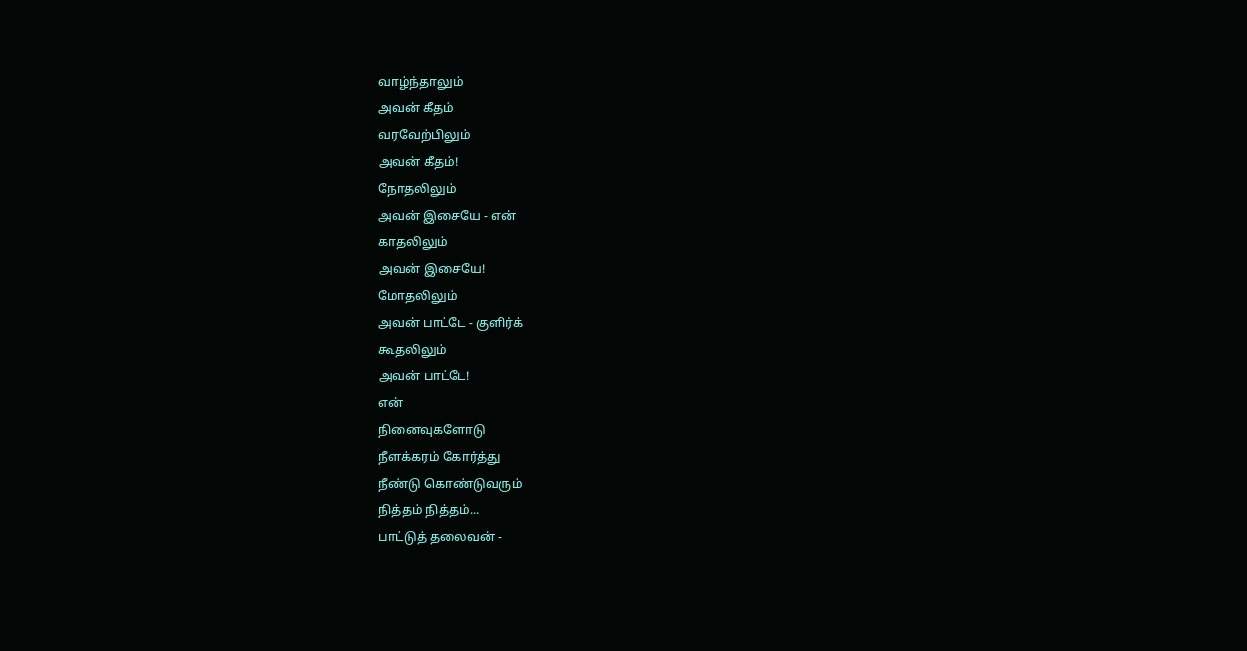வாழ்ந்தாலும்
அவன் கீதம்
வரவேற்பிலும்
அவன் கீதம்!
நோதலிலும்
அவன் இசையே - என்
காதலிலும்
அவன் இசையே!
மோதலிலும்
அவன் பாட்டே - குளிர்க்
கூதலிலும்
அவன் பாட்டே!
என்
நினைவுகளோடு
நீளக்கரம் கோர்த்து
நீண்டு கொண்டுவரும்
நித்தம் நித்தம்...
பாட்டுத் தலைவன் -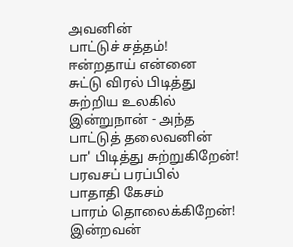அவனின்
பாட்டுச் சத்தம்!
ஈன்றதாய் என்னை
சுட்டு விரல் பிடித்து
சுற்றிய உலகில்
இன்றுநான் - அந்த
பாட்டுத் தலைவனின்
பா' பிடித்து சுற்றுகிறேன்!
பரவசப் பரப்பில்
பாதாதி கேசம்
பாரம் தொலைக்கிறேன்!
இன்றவன்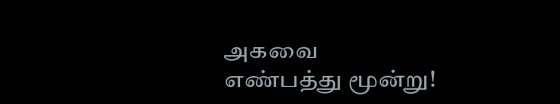அகவை
எண்பத்து மூன்று!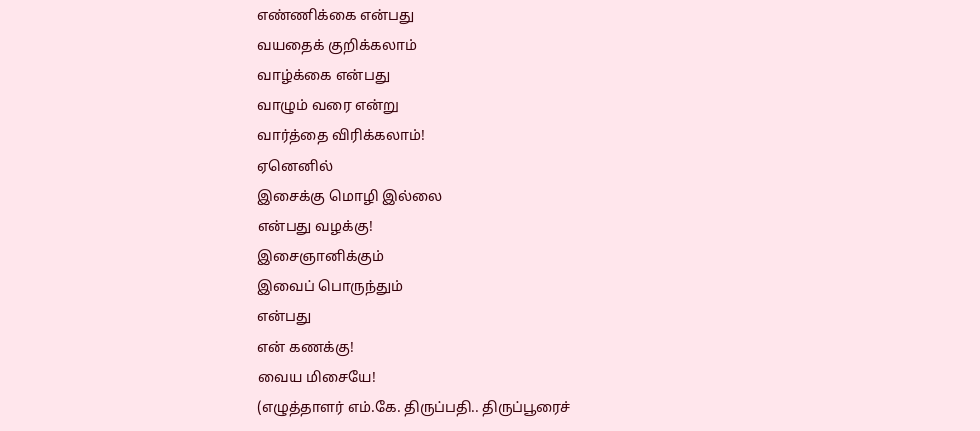எண்ணிக்கை என்பது
வயதைக் குறிக்கலாம்
வாழ்க்கை என்பது
வாழும் வரை என்று
வார்த்தை விரிக்கலாம்!
ஏனெனில்
இசைக்கு மொழி இல்லை
என்பது வழக்கு!
இசைஞானிக்கும்
இவைப் பொருந்தும்
என்பது
என் கணக்கு!
வைய மிசையே!
(எழுத்தாளர் எம்.கே. திருப்பதி.. திருப்பூரைச்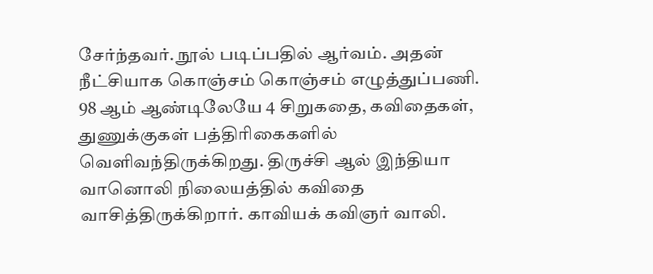சேர்ந்தவர். நூல் படிப்பதில் ஆர்வம். அதன் நீட்சியாக கொஞ்சம் கொஞ்சம் எழுத்துப்பணி. 98 ஆம் ஆண்டிலேயே 4 சிறுகதை, கவிதைகள், துணுக்குகள் பத்திரிகைகளில் வெளிவந்திருக்கிறது. திருச்சி ஆல் இந்தியா வானொலி நிலையத்தில் கவிதை வாசித்திருக்கிறார். காவியக் கவிஞர் வாலி.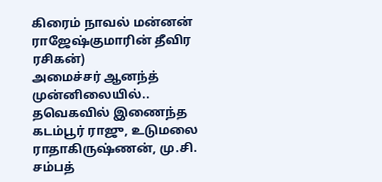கிரைம் நாவல் மன்னன் ராஜேஷ்குமாரின் தீவிர ரசிகன்)
அமைச்சர் ஆனந்த் முன்னிலையில்.. தவெகவில் இணைந்த கடம்பூர் ராஜு, உடுமலை ராதாகிருஷ்ணன், மு.சி. சம்பத்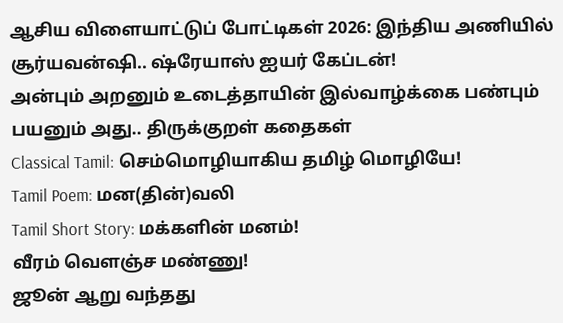ஆசிய விளையாட்டுப் போட்டிகள் 2026: இந்திய அணியில் சூர்யவன்ஷி.. ஷ்ரேயாஸ் ஐயர் கேப்டன்!
அன்பும் அறனும் உடைத்தாயின் இல்வாழ்க்கை பண்பும் பயனும் அது.. திருக்குறள் கதைகள்
Classical Tamil: செம்மொழியாகிய தமிழ் மொழியே!
Tamil Poem: மன(தின்)வலி
Tamil Short Story: மக்களின் மனம்!
வீரம் வெளஞ்ச மண்ணு!
ஜூன் ஆறு வந்தது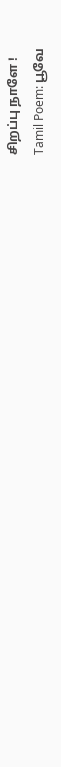சிறப்பு நாளே !
Tamil Poem: பூவே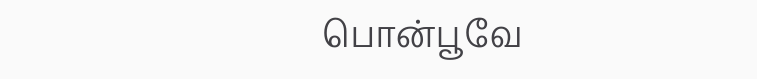பொன்பூவே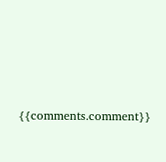{{comments.comment}}